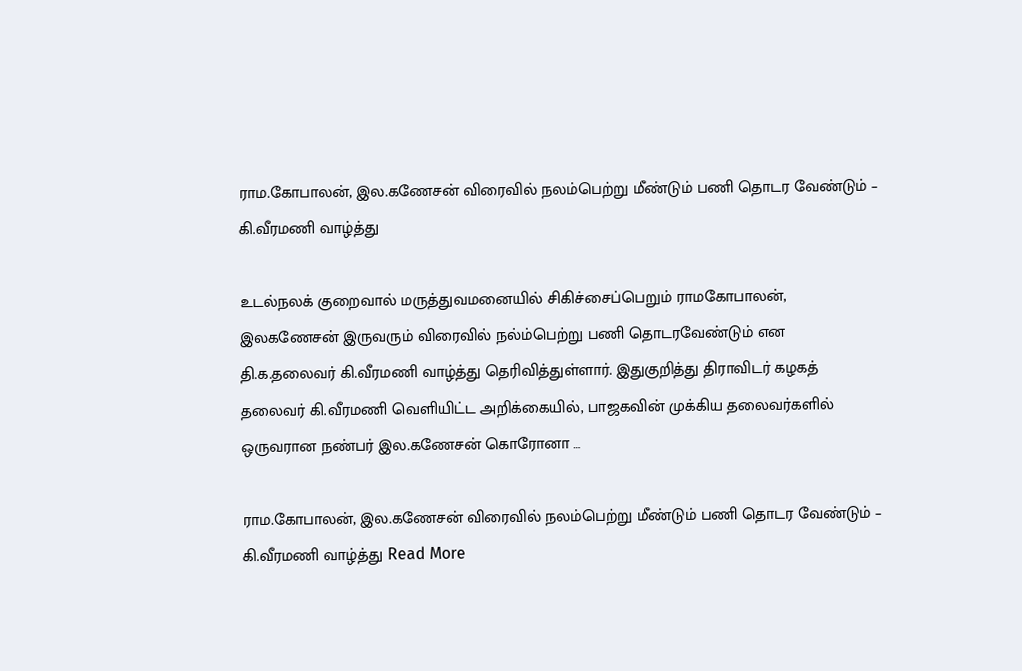ராம.கோபாலன், இல.கணேசன் விரைவில் நலம்பெற்று மீண்டும் பணி தொடர வேண்டும் – கி.வீரமணி வாழ்த்து

உடல்நலக் குறைவால் மருத்துவமனையில் சிகிச்சைப்பெறும் ராமகோபாலன், இலகணேசன் இருவரும் விரைவில் நல்ம்பெற்று பணி தொடரவேண்டும் என தி.க.தலைவர் கி.வீரமணி வாழ்த்து தெரிவித்துள்ளார். இதுகுறித்து திராவிடர் கழகத் தலைவர் கி.வீரமணி வெளியிட்ட அறிக்கையில், பாஜகவின் முக்கிய தலைவர்களில் ஒருவரான நண்பர் இல.கணேசன் கொரோனா …

ராம.கோபாலன், இல.கணேசன் விரைவில் நலம்பெற்று மீண்டும் பணி தொடர வேண்டும் – கி.வீரமணி வாழ்த்து Read More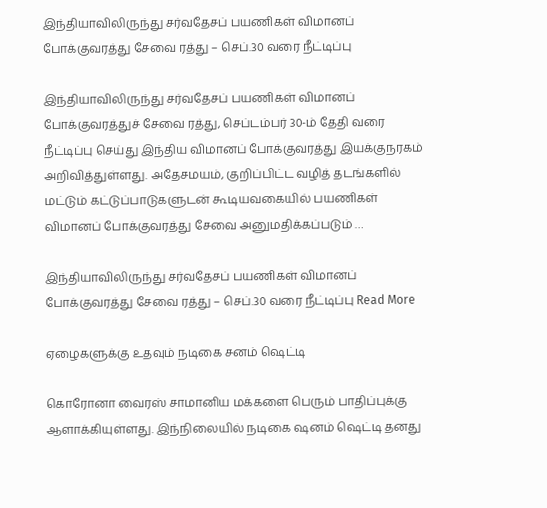இந்தியாவிலிருந்து சர்வதேசப் பயணிகள் விமானப் போக்குவரத்து சேவை ரத்து – செப்.30 வரை நீட்டிப்பு

இந்தியாவிலிருந்து சர்வதேசப் பயணிகள் விமானப் போக்குவரத்துச் சேவை ரத்து, செப்டம்பர் 30-ம் தேதி வரை நீட்டிப்பு செய்து இந்திய விமானப் போக்குவரத்து இயக்குநரகம் அறிவித்துள்ளது. அதேசமயம், குறிப்பிட்ட வழித் தடங்களில் மட்டும் கட்டுப்பாடுகளுடன் கூடியவகையில் பயணிகள் விமானப் போக்குவரத்து சேவை அனுமதிக்கப்படும் …

இந்தியாவிலிருந்து சர்வதேசப் பயணிகள் விமானப் போக்குவரத்து சேவை ரத்து – செப்.30 வரை நீட்டிப்பு Read More

ஏழைகளுக்கு உதவும் நடிகை சனம் ஷெட்டி

கொரோனா வைரஸ் சாமானிய மக்களை பெரும் பாதிப்புக்கு ஆளாக்கியுள்ளது. இந்நிலையில் நடிகை ஷனம் ஷெட்டி தனது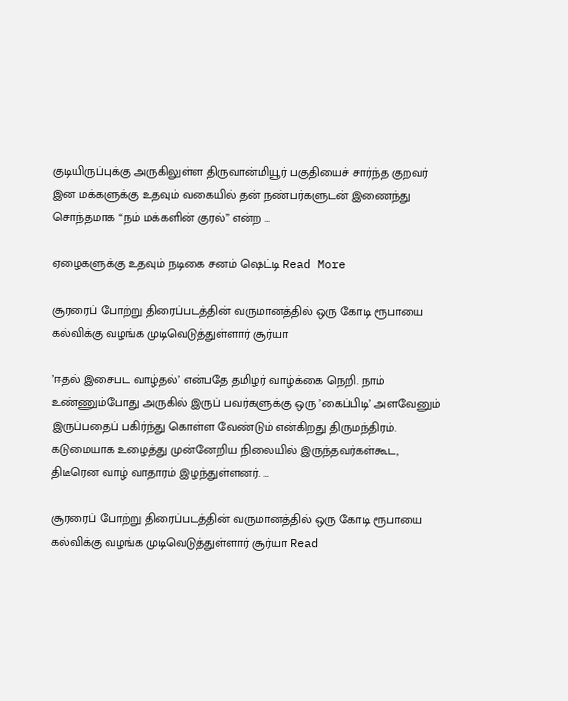குடியிருப்புக்கு அருகிலுள்ள திருவான்மியூர் பகுதியைச் சார்ந்த குறவர் இன மக்களுக்கு உதவும் வகையில் தன் நண்பர்களுடன் இணைந்து சொந்தமாக “நம் மக்களின் குரல்” என்ற …

ஏழைகளுக்கு உதவும் நடிகை சனம் ஷெட்டி Read More

சூரரைப் போற்று திரைப்படத்தின் வருமானத்தில் ஒரு கோடி ரூபாயை கல்விக்கு வழங்க முடிவெடுத்துள்ளார் சூர்யா

’ஈதல் இசைபட வாழ்தல்’ என்பதே தமிழர் வாழ்க்கை நெறி. நாம் உண்ணும்போது அருகில் இருப் பவர்களுக்கு ஒரு ’கைப்பிடி’ அளவேனும் இருப்பதைப் பகிர்ந்து கொள்ள வேண்டும் என்கிறது திருமந்திரம். கடுமையாக உழைத்து முன்னேறிய நிலையில் இருந்தவர்கள்கூட, திடீரென வாழ் வாதாரம் இழந்துள்ளனர். …

சூரரைப் போற்று திரைப்படத்தின் வருமானத்தில் ஒரு கோடி ரூபாயை கல்விக்கு வழங்க முடிவெடுத்துள்ளார் சூர்யா Read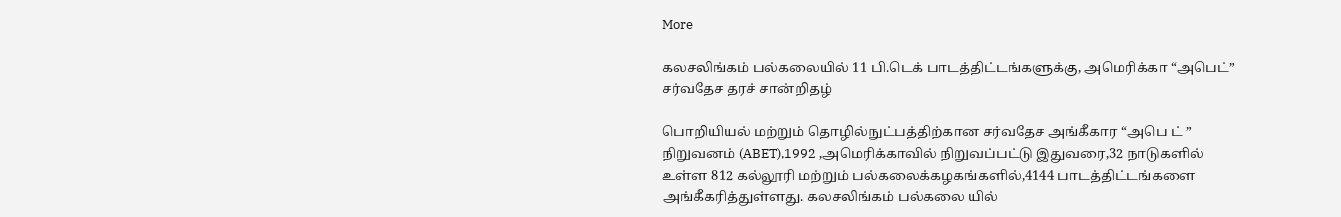More

கலசலிங்கம் பல்கலையில் 11 பி.டெக் பாடத்திட்டங்களுக்கு, அமெரிக்கா “அபெட்” சர்வதேச தரச் சான்றிதழ்

பொறியியல் மற்றும் தொழில்நுட்பத்திற்கான சர்வதேச அங்கீகார “அபெ ட் ” நிறுவனம் (ABET),1992 ,அமெரிக்காவில் நிறுவப்பட்டு இதுவரை,32 நாடுகளில் உள்ள 812 கல்லூரி மற்றும் பல்கலைக்கழகங்களில்,4144 பாடத்திட்டங்களை அங்கீகரித்துள்ளது. கலசலிங்கம் பல்கலை யில்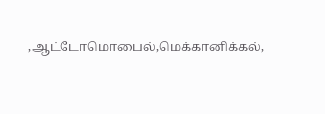,ஆட்டோமொபைல்,மெக்கானிக்கல்,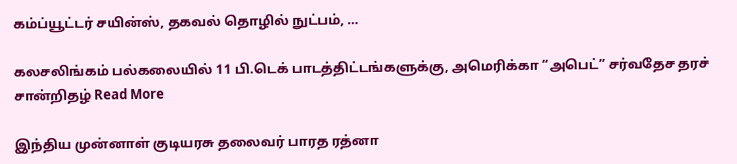கம்ப்யூட்டர் சயின்ஸ், தகவல் தொழில் நுட்பம், …

கலசலிங்கம் பல்கலையில் 11 பி.டெக் பாடத்திட்டங்களுக்கு, அமெரிக்கா “அபெட்” சர்வதேச தரச் சான்றிதழ் Read More

இந்திய முன்னாள் குடியரசு தலைவர் பாரத ரத்னா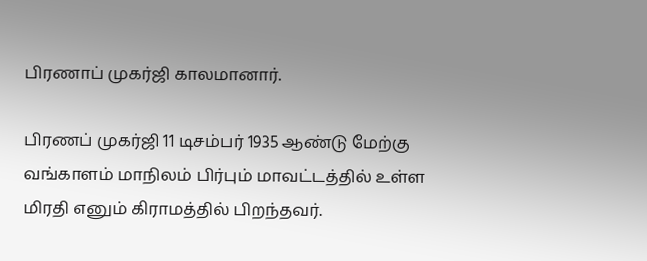பிரணாப் முகர்ஜி காலமானார்.

பிரணப் முகர்ஜி 11 டிசம்பர் 1935 ஆண்டு மேற்கு வங்காளம் மாநிலம் பிர்பும் மாவட்டத்தில் உள்ள மிரதி எனும் கிராமத்தில் பிறந்தவர்.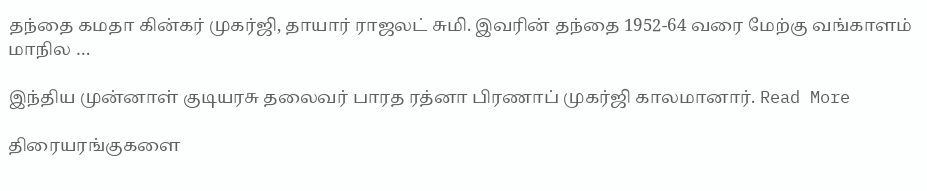தந்தை கமதா கின்கர் முகர்ஜி, தாயார் ராஜலட் சுமி. இவரின் தந்தை 1952-64 வரை மேற்கு வங்காளம் மாநில …

இந்திய முன்னாள் குடியரசு தலைவர் பாரத ரத்னா பிரணாப் முகர்ஜி காலமானார். Read More

திரையரங்குகளை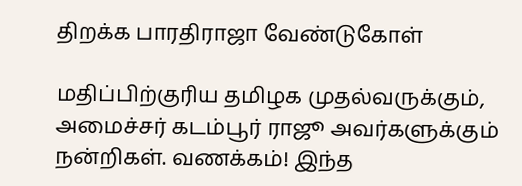திறக்க பாரதிராஜா வேண்டுகோள்

மதிப்பிற்குரிய தமிழக முதல்வருக்கும், அமைச்சர் கடம்பூர் ராஜூ அவர்களுக்கும் நன்றிகள். வணக்கம்! இந்த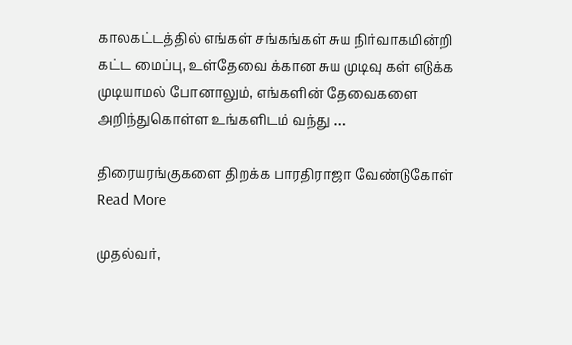காலகட்டத்தில் எங்கள் சங்கங்கள் சுய நிர்வாகமின்றி கட்ட மைப்பு, உள்தேவை க்கான சுய முடிவு கள் எடுக்க முடியாமல் போனாலும், எங்களின் தேவைகளை அறிந்துகொள்ள உங்களிடம் வந்து …

திரையரங்குகளை திறக்க பாரதிராஜா வேண்டுகோள் Read More

முதல்வர்,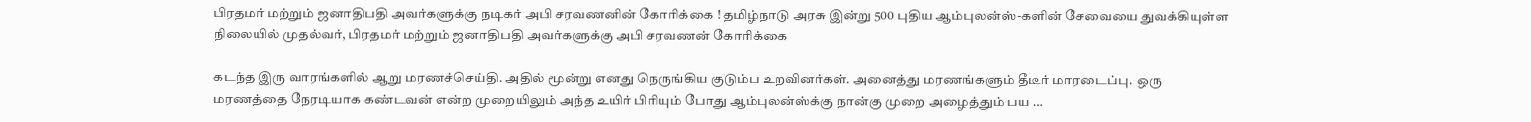பிரதமர் மற்றும் ஜனாதிபதி அவர்களுக்கு நடிகர் அபி சரவணனின் கோரிக்கை ! தமிழ்நாடு அரசு இன்று 500 புதிய ஆம்புலன்ஸ்-களின் சேவையை துவக்கியுள்ள நிலையில் முதல்வர், பிரதமர் மற்றும் ஜனாதிபதி அவர்களுக்கு அபி சரவணன் கோரிக்கை

கடந்த இரு வாரங்களில் ஆறு மரணச்செய்தி. அதில் மூன்று எனது நெருங்கிய குடும்ப உறவினர்கள். அனைத்து மரணங்களும் தீடீர் மாரடைப்பு.  ஒரு மரணத்தை நேரடியாக கண்டவன் என்ற முறையிலும் அந்த உயிர் பிரியும் போது ஆம்புலன்ஸ்க்கு நான்கு முறை அழைத்தும் பய …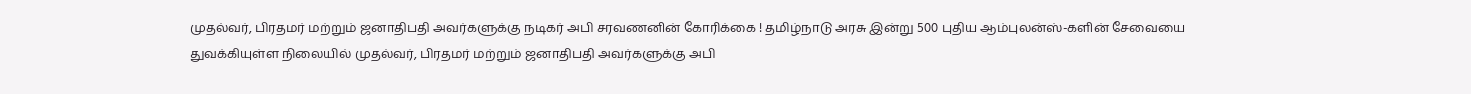முதல்வர், பிரதமர் மற்றும் ஜனாதிபதி அவர்களுக்கு நடிகர் அபி சரவணனின் கோரிக்கை ! தமிழ்நாடு அரசு இன்று 500 புதிய ஆம்புலன்ஸ்-களின் சேவையை துவக்கியுள்ள நிலையில் முதல்வர், பிரதமர் மற்றும் ஜனாதிபதி அவர்களுக்கு அபி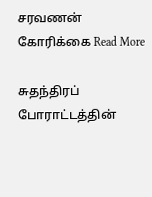சரவணன் கோரிக்கை Read More

சுதந்திரப் போராட்டத்தின்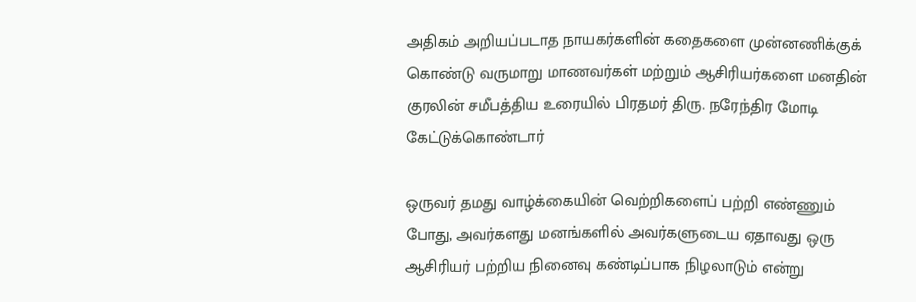அதிகம் அறியப்படாத நாயகர்களின் கதைகளை முன்னணிக்குக் கொண்டு வருமாறு மாணவர்கள் மற்றும் ஆசிரியர்களை மனதின் குரலின் சமீபத்திய உரையில் பிரதமர் திரு. நரேந்திர மோடி கேட்டுக்கொண்டார்

ஒருவர் தமது வாழ்க்கையின் வெற்றிகளைப் பற்றி எண்ணும் போது, அவர்களது மனங்களில் அவர்களுடைய ஏதாவது ஒரு ஆசிரியர் பற்றிய நினைவு கண்டிப்பாக நிழலாடும் என்று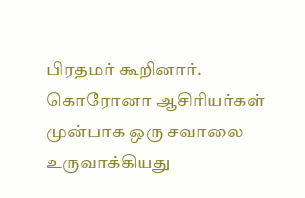பிரதமர் கூறினார். கொரோனா ஆசிரியர்கள் முன்பாக ஒரு சவாலை உருவாக்கியது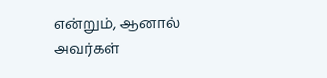என்றும், ஆனால் அவர்கள்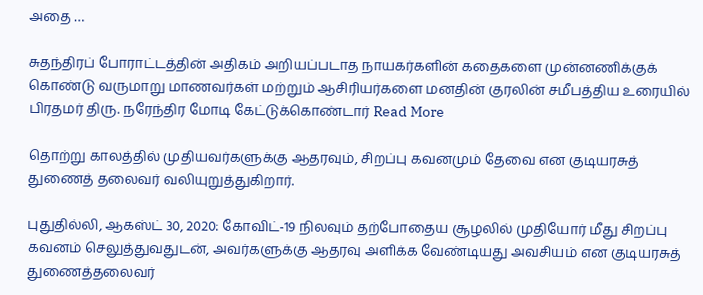அதை …

சுதந்திரப் போராட்டத்தின் அதிகம் அறியப்படாத நாயகர்களின் கதைகளை முன்னணிக்குக் கொண்டு வருமாறு மாணவர்கள் மற்றும் ஆசிரியர்களை மனதின் குரலின் சமீபத்திய உரையில் பிரதமர் திரு. நரேந்திர மோடி கேட்டுக்கொண்டார் Read More

தொற்று காலத்தில் முதியவர்களுக்கு ஆதரவும், சிறப்பு கவனமும் தேவை என குடியரசுத் துணைத் தலைவர் வலியுறுத்துகிறார்.

புதுதில்லி, ஆகஸ்ட் 30, 2020: கோவிட்-19 நிலவும் தற்போதைய சூழலில் முதியோர் மீது சிறப்பு கவனம் செலுத்துவதுடன், அவர்களுக்கு ஆதரவு அளிக்க வேண்டியது அவசியம் என குடியரசுத் துணைத்தலைவர்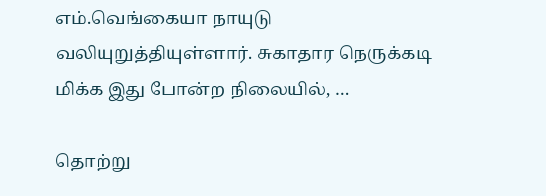எம்.வெங்கையா நாயுடு வலியுறுத்தியுள்ளார். சுகாதார நெருக்கடி மிக்க இது போன்ற நிலையில், …

தொற்று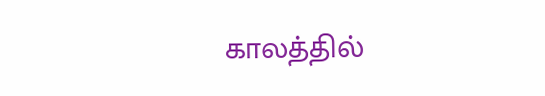காலத்தில்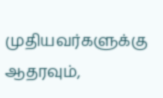முதியவர்களுக்கு ஆதரவும்,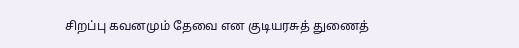சிறப்பு கவனமும் தேவை என குடியரசுத் துணைத்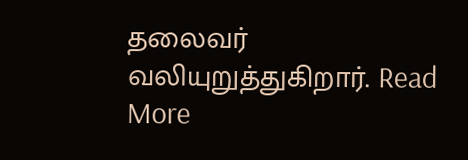தலைவர் வலியுறுத்துகிறார். Read More